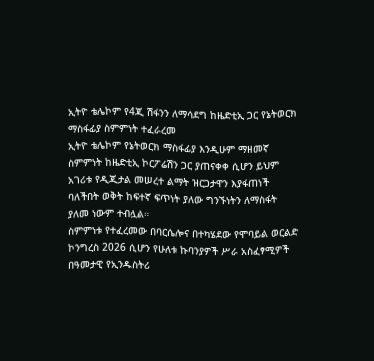ኢትዮ ቴሌኮም የ4ጂ ሽፋንን ለማሳደግ ከዜድቲኢ ጋር የኔትወርክ ማስፋፊያ ስምምነት ተፈራረመ
ኢትዮ ቴሌኮም የኔትወርክ ማስፋፊያ እንዲሁም ማዘመኛ ስምምነት ከዜድቲኢ ኮርፖሬሽን ጋር ያጠናቀቀ ሲሆን ይህም አገሪቱ የዲጂታል መሠረተ ልማት ዝርጋታዋን እያፋጠነች ባለችበት ወቅት ከፍተኛ ፍጥነት ያለው ግንኙነትን ለማስፋት ያለመ ነውም ተብሏል።
ስምምነቱ የተፈረመው በባርሴሎና በተካሄደው የሞባይል ወርልድ ኮንግረስ 2026 ሲሆን የሁለቱ ኩባንያዎች ሥራ አስፈፃሚዎች በዓመታዊ የኢንዱስትሪ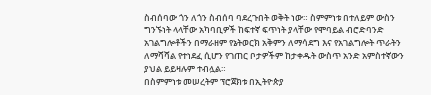ስብሰባው ጎን ለጎን ስብሰባ ባደረጉበት ወቅት ነው። ስምምነቱ በተለይም ውስን ግንኙነት ላላቸው አካባቢዎች ከፍተኛ ፍጥነት ያላቸው የሞባይል ብሮድባንድ አገልግሎቶችን በማራዘም የኔትወርክ አቅምን ለማሳደግ እና የአገልግሎት ጥራትን ለማሻሻል የተነደፈ ሲሆን የገጠር ቦታዎችም ከታቀዱት ውስጥ አንድ አምስተኛውን ያህል ይይዛሉም ተብሏል።
በስምምነቱ መሠረትም ፕሮጀክቱ በኢትዮጵያ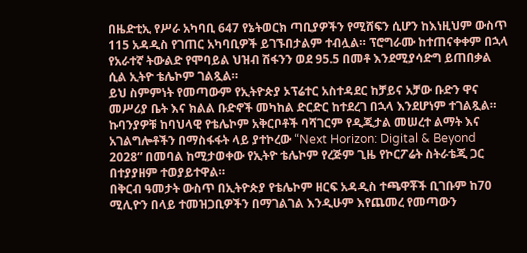በዜድቲኢ የሥራ አካባቢ 647 የኔትወርክ ጣቢያዎችን የሚሸፍን ሲሆን ከእነዚህም ውስጥ 115 አዳዲስ የገጠር አካባቢዎች ይገኙበታልም ተብሏል። ፕሮግራሙ ከተጠናቀቀም በኋላ የአራተኛ ትውልድ የሞባይል ህዝብ ሽፋንን ወደ 95.5 በመቶ እንደሚያሳድግ ይጠበቃል ሲል ኢትዮ ቴሌኮም ገልጿል።
ይህ ስምምነት የመጣውም የኢትዮጵያ ኦፕሬተር አስተዳደር ከቻይና አቻው ቡድን ዋና መሥሪያ ቤት እና ክልል ቡድኖች መካከል ድርድር ከተደረገ በኋላ እንደሆነም ተገልጿል።
ኩባንያዎቹ ከባህላዊ የቴሌኮም አቅርቦቶች ባሻገርም የዲጂታል መሠረተ ልማት እና አገልግሎቶችን በማስፋፋት ላይ ያተኮረው “Next Horizon: Digital & Beyond 2028” በመባል ከሚታወቀው የኢትዮ ቴሌኮም የረጅም ጊዜ የኮርፖሬት ስትራቴጂ ጋር በተያያዘም ተወያይተዋል።
በቅርብ ዓመታት ውስጥ በኢትዮጵያ የቴሌኮም ዘርፍ አዳዲስ ተጫዋቾች ቢገቡም ከ70 ሚሊዮን በላይ ተመዝጋቢዎችን በማገልገል እንዲሁም እየጨመረ የመጣውን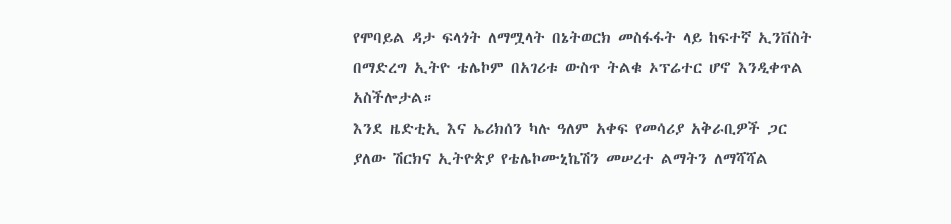የሞባይል ዳታ ፍላጎት ለማሟላት በኔትወርክ መስፋፋት ላይ ከፍተኛ ኢንቨስት በማድረግ ኢትዮ ቴሌኮም በአገሪቱ ውስጥ ትልቁ ኦፕሬተር ሆኖ እንዲቀጥል አስችሎታል።
እንደ ዜድቲኢ እና ኤሪክሰን ካሉ ዓለም አቀፍ የመሳሪያ አቅራቢዎች ጋር ያለው ሽርክና ኢትዮጵያ የቴሌኮሙኒኬሽን መሠረተ ልማትን ለማሻሻል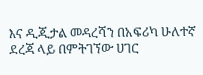እና ዲጂታል መዳረሻን በአፍሪካ ሁለተኛ ደረጃ ላይ በምትገኘው ሀገር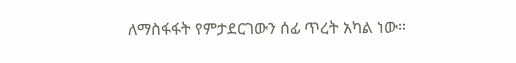ለማስፋፋት የምታደርገውን ሰፊ ጥረት አካል ነው።